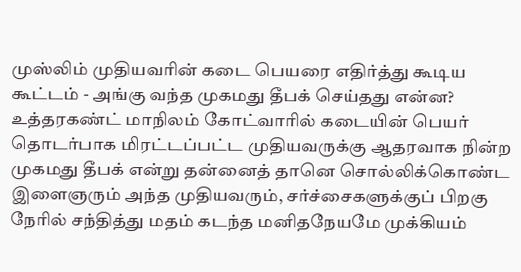முஸ்லிம் முதியவரின் கடை பெயரை எதிர்த்து கூடிய கூட்டம் - அங்கு வந்த முகமது தீபக் செய்தது என்ன?
உத்தரகண்ட் மாநிலம் கோட்வாரில் கடையின் பெயர் தொடர்பாக மிரட்டப்பட்ட முதியவருக்கு ஆதரவாக நின்ற முகமது தீபக் என்று தன்னைத் தானெ சொல்லிக்கொண்ட இளைஞரும் அந்த முதியவரும், சர்ச்சைகளுக்குப் பிறகு நேரில் சந்தித்து மதம் கடந்த மனிதநேயமே முக்கியம்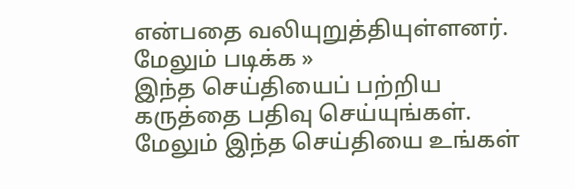என்பதை வலியுறுத்தியுள்ளனர்.
மேலும் படிக்க »
இந்த செய்தியைப் பற்றிய கருத்தை பதிவு செய்யுங்கள். மேலும் இந்த செய்தியை உங்கள்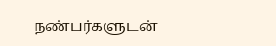நண்பர்களுடன்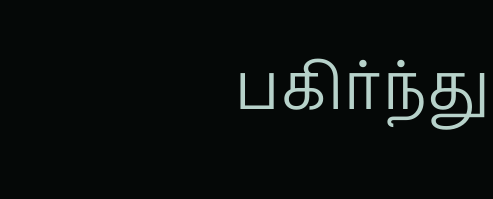பகிர்ந்து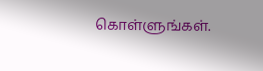கொள்ளுங்கள்.